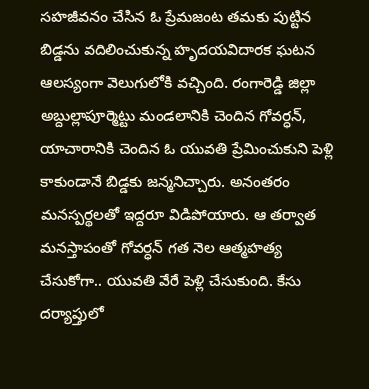సహజీవనం చేసిన ఓ ప్రేమజంట తమకు పుట్టిన బిడ్డను వదిలించుకున్న హృదయవిదారక ఘటన ఆలస్యంగా వెలుగులోకి వచ్చింది. రంగారెడ్డి జిల్లా అబ్దుల్లాపూర్మెట్టు మండలానికి చెందిన గోవర్ధన్, యాచారానికి చెందిన ఓ యువతి ప్రేమించుకుని పెళ్లి కాకుండానే బిడ్డకు జన్మనిచ్చారు. అనంతరం మనస్పర్థలతో ఇద్దరూ విడిపోయారు. ఆ తర్వాత మనస్తాపంతో గోవర్ధన్ గత నెల ఆత్మహత్య చేసుకోగా.. యువతి వేరే పెళ్లి చేసుకుంది. కేసు దర్యాప్తులో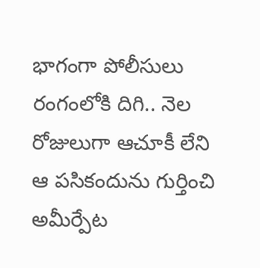భాగంగా పోలీసులు రంగంలోకి దిగి.. నెల రోజులుగా ఆచూకీ లేని ఆ పసికందును గుర్తించి అమీర్పేట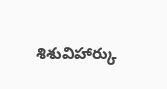శిశువిహార్కు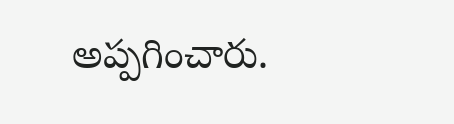అప్పగించారు.